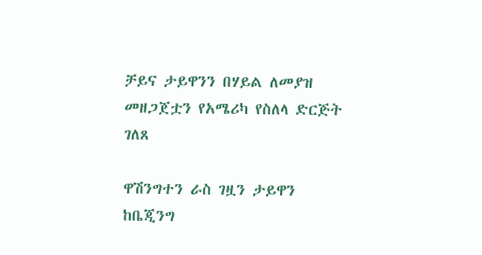ቻይና ታይዋንን በሃይል ለመያዝ መዘጋጀቷን የአሜሪካ የስለላ ድርጅት ገለጸ

ዋሽንግተን ራስ ገዟን ታይዋን ከቤጂንግ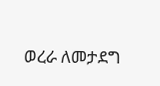ወረራ ለመታደግ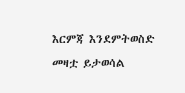እርምጃ እንደምትወስድ መዛቷ ይታወሳል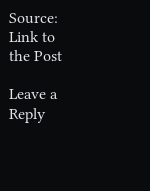Source: Link to the Post

Leave a Reply